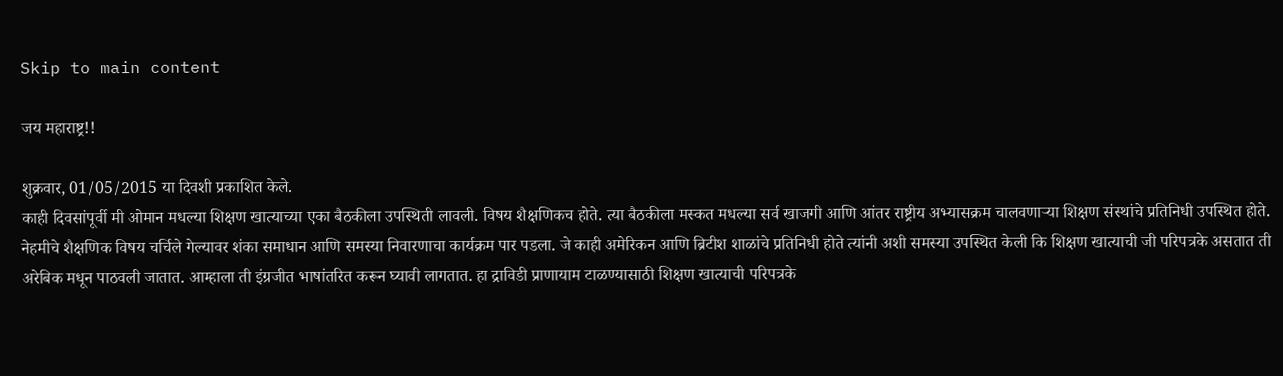Skip to main content

जय महाराष्ट्र!!

शुक्रवार, 01/05/2015 या दिवशी प्रकाशित केले.
काही दिवसांपूर्वी मी ओमान मधल्या शिक्षण खात्याच्या एका बैठकीला उपस्थिती लावली. विषय शैक्षणिकच होते. त्या बैठकीला मस्कत मधल्या सर्व खाजगी आणि आंतर राष्ट्रीय अभ्यासक्रम चालवणाऱ्या शिक्षण संस्थांचे प्रतिनिधी उपस्थित होते. नेहमीचे शैक्षणिक विषय चर्चिले गेल्यावर शंका समाधान आणि समस्या निवारणाचा कार्यक्रम पार पडला. जे काही अमेरिकन आणि ब्रिटीश शाळांचे प्रतिनिधी होते त्यांनी अशी समस्या उपस्थित केली कि शिक्षण खात्याची जी परिपत्रके असतात ती अरेबिक मधून पाठवली जातात. आम्हाला ती इंग्रजीत भाषांतरित करून घ्यावी लागतात. हा द्राविडी प्राणायाम टाळण्यासाठी शिक्षण खात्याची परिपत्रके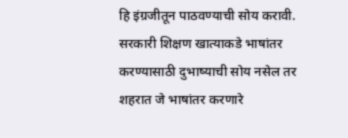हि इंग्रजीतून पाठवण्याची सोय करावी. सरकारी शिक्षण खात्याकडे भाषांतर करण्यासाठी दुभाष्याची सोय नसेल तर शहरात जे भाषांतर करणारे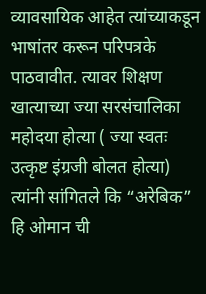व्यावसायिक आहेत त्यांच्याकडून भाषांतर करून परिपत्रके पाठवावीत. त्यावर शिक्षण खात्याच्या ज्या सरसंचालिका महोदया होत्या ( ज्या स्वतः उत्कृष्ट इंग्रजी बोलत होत्या) त्यांनी सांगितले कि “अरेबिक” हि ओमान ची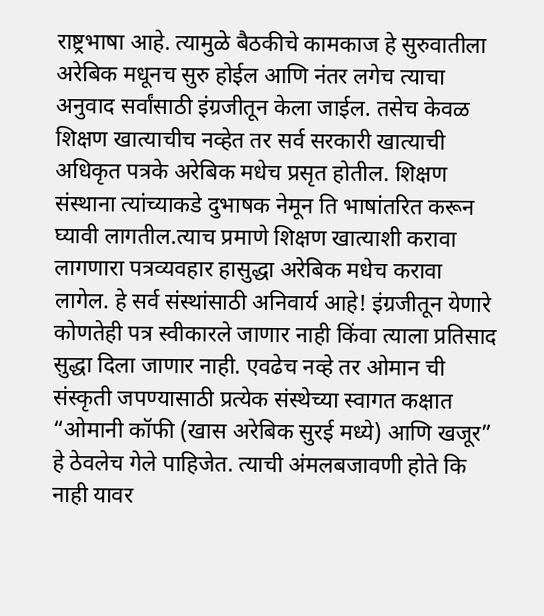राष्ट्रभाषा आहे. त्यामुळे बैठकीचे कामकाज हे सुरुवातीला अरेबिक मधूनच सुरु होईल आणि नंतर लगेच त्याचा अनुवाद सर्वांसाठी इंग्रजीतून केला जाईल. तसेच केवळ शिक्षण खात्याचीच नव्हेत तर सर्व सरकारी खात्याची अधिकृत पत्रके अरेबिक मधेच प्रसृत होतील. शिक्षण संस्थाना त्यांच्याकडे दुभाषक नेमून ति भाषांतरित करून घ्यावी लागतील.त्याच प्रमाणे शिक्षण खात्याशी करावा लागणारा पत्रव्यवहार हासुद्धा अरेबिक मधेच करावा लागेल. हे सर्व संस्थांसाठी अनिवार्य आहे! इंग्रजीतून येणारे कोणतेही पत्र स्वीकारले जाणार नाही किंवा त्याला प्रतिसाद सुद्धा दिला जाणार नाही. एवढेच नव्हे तर ओमान ची संस्कृती जपण्यासाठी प्रत्येक संस्थेच्या स्वागत कक्षात “ओमानी कॉफी (खास अरेबिक सुरई मध्ये) आणि खजूर” हे ठेवलेच गेले पाहिजेत. त्याची अंमलबजावणी होते कि नाही यावर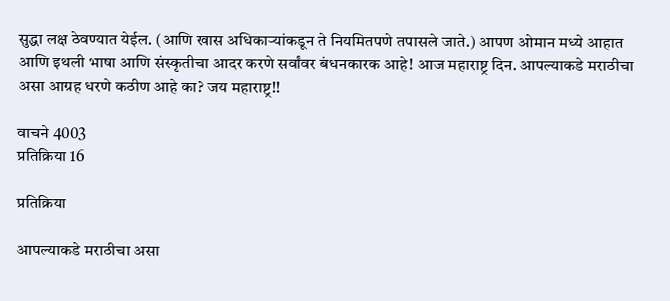सुद्धा लक्ष ठेवण्यात येईल. (आणि खास अधिकाऱ्यांकडून ते नियमितपणे तपासले जाते.) आपण ओमान मध्ये आहात आणि इथली भाषा आणि संस्कृतीचा आदर करणे सर्वांवर बंधनकारक आहे! आज महाराष्ट्र दिन. आपल्याकडे मराठीचा असा आग्रह धरणे कठीण आहे का? जय महाराष्ट्र!!

वाचने 4003
प्रतिक्रिया 16

प्रतिक्रिया

आपल्याकडे मराठीचा असा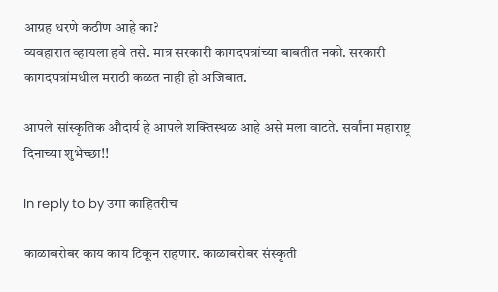आग्रह धरणे कठीण आहे का?
व्यवहारात व्हायला हवे तसे. मात्र सरकारी कागदपत्रांच्या बाबतीत नको. सरकारी कागदपत्रांमधील मराठी कळत नाही हो अजिबात.

आपले सांस्कृतिक औदार्य हे आपले शक्तिस्थळ आहे असे मला वाटते. सर्वांना महाराष्ट्र दिनाच्या शुभेच्छा!!

In reply to by उगा काहितरीच

काळाबरोबर काय काय टिकून राहणार. काळाबरोबर संस्कृती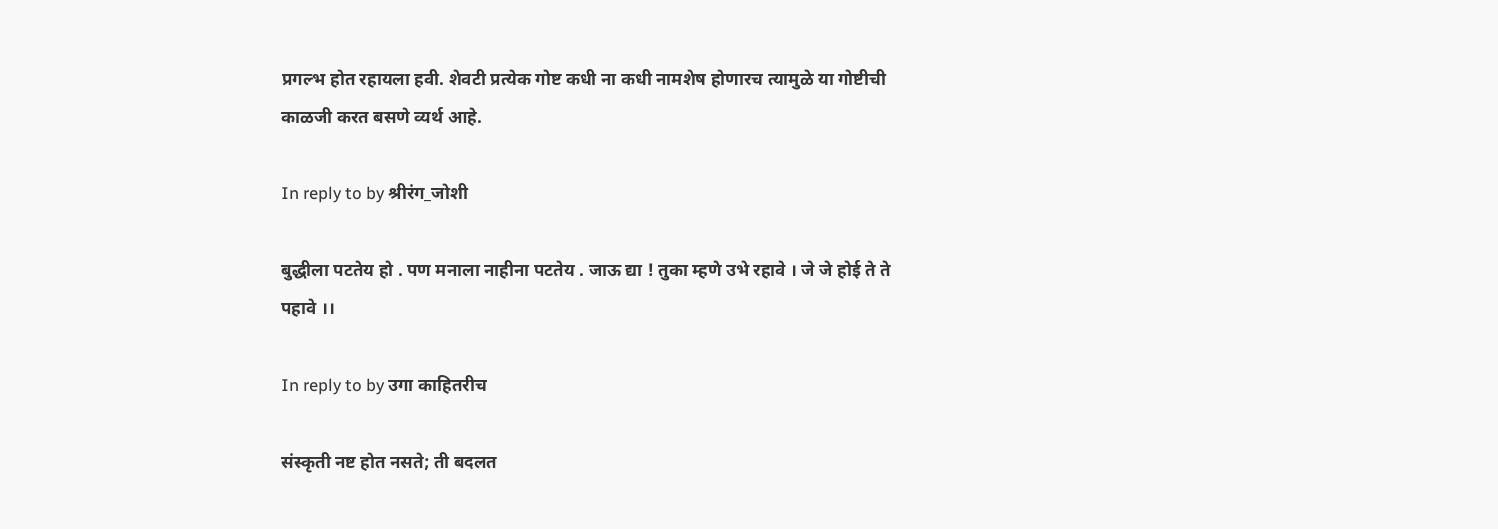प्रगल्भ होत रहायला हवी. शेवटी प्रत्येक गोष्ट कधी ना कधी नामशेष होणारच त्यामुळे या गोष्टीची काळजी करत बसणे व्यर्थ आहे.

In reply to by श्रीरंग_जोशी

बुद्धीला पटतेय हो . पण मनाला नाहीना पटतेय . जाऊ द्या ! तुका म्हणे उभे रहावे । जे जे होई ते ते पहावे ।।

In reply to by उगा काहितरीच

संस्कृती नष्ट होत नसते; ती बदलत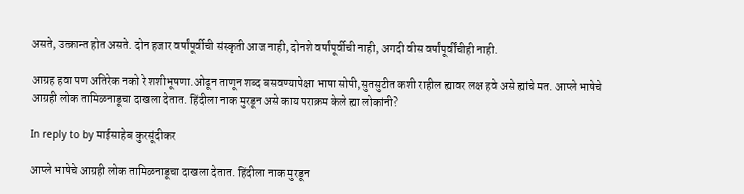असते, उत्क्रान्त होत असते. दोन हजार वर्षांपूर्वीची संस्कृती आज नाही, दोनशे वर्षांपूर्वीची नाही, अगदी वीस वर्षांपूर्वींचीही नाही.

आग्रह हवा पण अतिरेक नको रे शशीभूषणा.ओढून ताणून शब्द बसवण्यापेक्षा भाषा सोपी,सुतसुटीत कशी राहील ह्यावर लक्ष हवे असे ह्यांचे मत. आप्ले भाषेचे आग्रही लोक तामिळनाडूचा दाखला देतात. हिंदीला नाक मुरडून असे काय पराक्रम केले ह्या लोकांनी?

In reply to by माईसाहेब कुरसूंदीकर

आप्ले भाषेचे आग्रही लोक तामिळनाडूचा दाखला देतात. हिंदीला नाक मुरडून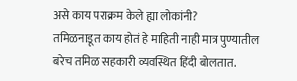असे काय पराक्रम केले ह्या लोकांनी?
तमिळनाडूत काय होतं हे माहिती नाही मात्र पुण्यातील बरेच तमिळ सहकारी व्यवस्थित हिंदी बोलतात.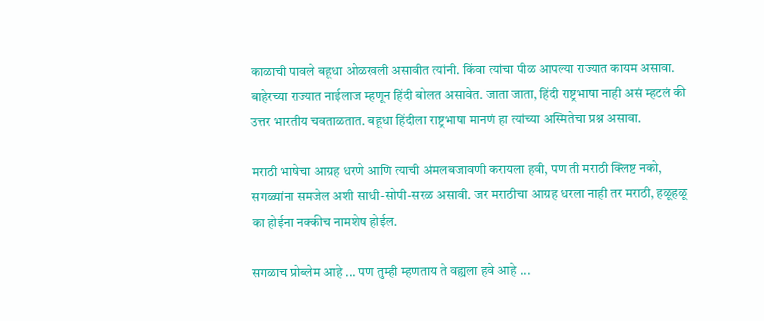काळाची पावले बहूधा ओळखली असावीत त्यांनी. किंवा त्यांचा पीळ आपल्या राज्यात कायम असावा. बाहेरच्या राज्यात नाईलाज म्हणून हिंदी बोलत असावेत. जाता जाता, हिंदी राष्ट्रभाषा नाही असं म्हटलं की उत्तर भारतीय चवताळतात. बहूधा हिंदीला राष्ट्रभाषा मानणं हा त्यांच्या अस्मितेचा प्रश्न असावा.

मराठी भाषेचा आग्रह धरणे आणि त्याची अंमलबजावणी करायला हवी, पण ती मराठी क्लिष्ट नको, सगळ्यांना समजेल अशी साधी-सोपी-सरळ असावी. जर मराठीचा आग्रह धरला नाही तर मराठी, हळूहळू का होईना नक्कीच नामशेष होईल.

सगळाच प्रोब्लेम आहे ... पण तुम्ही म्हणताय ते वह्यला हवे आहे ...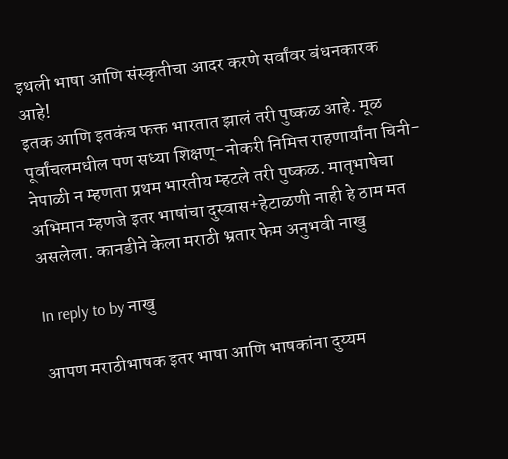इथली भाषा आणि संस्कृतीचा आदर करणे सर्वांवर बंधनकारक आहे!
इतक आणि इतकंच फक्त भारतात झालं तरी पुष्कळ आहे. मूळ पूर्वांचलमधील पण सध्या शिक्षण्-नोकरी निमित्त राहणार्यांना चिनी-नेपाळी न म्हणता प्रथम भारतीय म्हटले तरी पुष्कळ. मातृभाषेचा अभिमान म्हणजे इतर भाषांचा दुस्वास+हेटाळणी नाही हे ठाम मत असलेला. कानडीने केला मराठी भ्रतार फेम अनुभवी नाखु

In reply to by नाखु

आपण मराठीभाषक इतर भाषा आणि भाषकांना दुय्यम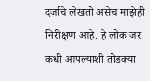दर्जाचे लेखतो असेच माझेही निरीक्षण आहे. हे लोक जर कधी आपल्याशी तोडक्या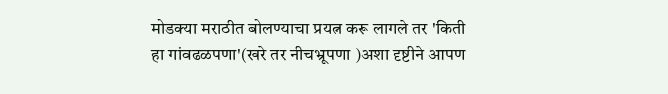मोडक्या मराठीत बोलण्याचा प्रयत्न करू लागले तर 'किती हा गांवढळपणा'(खरे तर नीचभ्रूपणा )अशा दृष्टीने आपण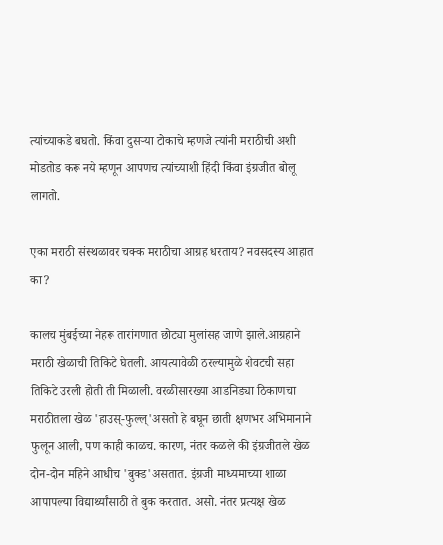त्यांच्याकडे बघतो. किंवा दुसर्‍या टोकाचे म्हणजे त्यांनी मराठीची अशी मोडतोड करू नये म्हणून आपणच त्यांच्याशी हिंदी किंवा इंग्रजीत बोलू लागतो.

एका मराठी संस्थळावर चक्क मराठीचा आग्रह धरताय? नवसदस्य आहात का?

कालच मुंबईच्या नेहरू तारांगणात छोट्या मुलांसह जाणे झाले.आग्रहाने मराठी खेळाची तिकिटे घेतली. आयत्यावेळी ठरल्यामुळे शेवटची सहा तिकिटे उरली होती ती मिळाली. वरळीसारख्या आडनिड्या ठिकाणचा मराठीतला खेळ 'हाउस्-फुल्ल्'असतो हे बघून छाती क्षणभर अभिमानाने फुलून आली, पण काही काळच. कारण, नंतर कळले की इंग्रजीतले खेळ दोन-दोन महिने आधीच 'बुक्ड'असतात. इंग्रजी माध्यमाच्या शाळा आपापल्या विद्यार्थ्यांसाठी ते बुक करतात. असो. नंतर प्रत्यक्ष खेळ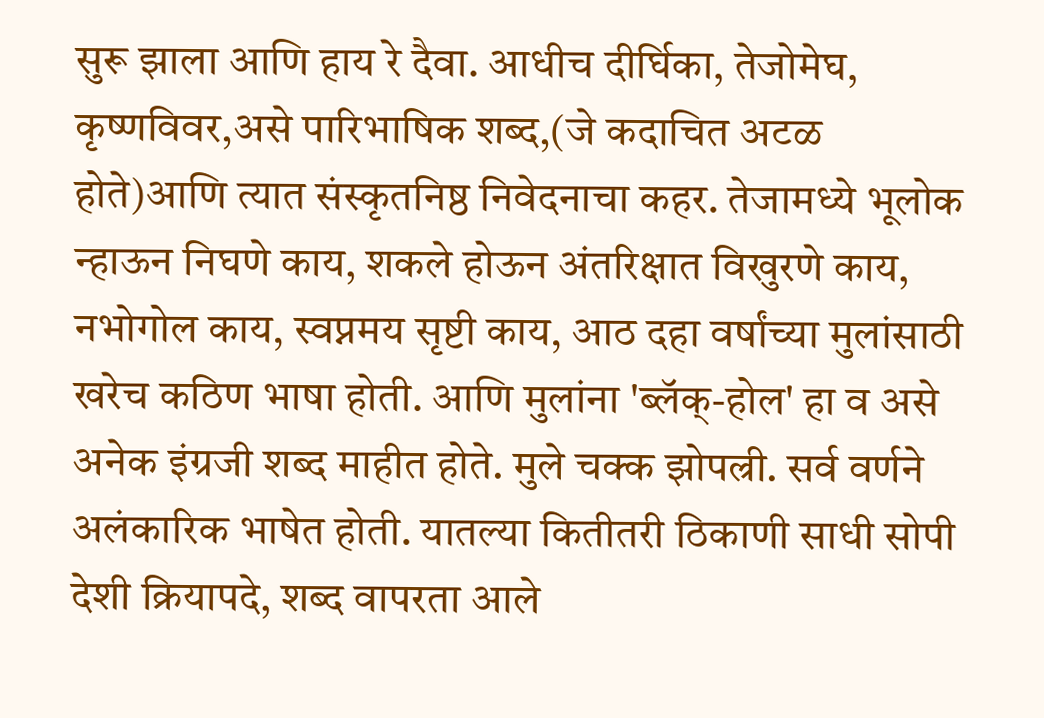सुरू झाला आणि हाय रे दैवा. आधीच दीर्घिका, तेजोमेघ, कृष्णविवर,असे पारिभाषिक शब्द,(जे कदाचित अटळ होते)आणि त्यात संस्कृतनिष्ठ निवेदनाचा कहर. तेजामध्ये भूलोक न्हाऊन निघणे काय, शकले होऊन अंतरिक्षात विखुरणे काय, नभोगोल काय, स्वप्नमय सृष्टी काय, आठ दहा वर्षांच्या मुलांसाठी खरेच कठिण भाषा होती. आणि मुलांना 'ब्लॅक्-होल' हा व असे अनेक इंग्रजी शब्द माहीत होते. मुले चक्क झोपल्री. सर्व वर्णने अलंकारिक भाषेत होती. यातल्या कितीतरी ठिकाणी साधी सोपी देशी क्रियापदे, शब्द वापरता आले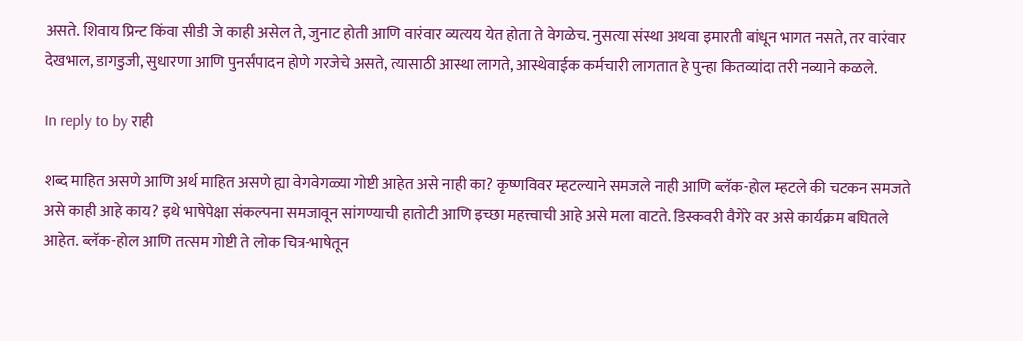असते. शिवाय प्रिन्ट किंवा सीडी जे काही असेल ते, जुनाट होती आणि वारंवार व्यत्यय येत होता ते वेगळेच. नुसत्या संस्था अथवा इमारती बांधून भागत नसते, तर वारंवार देखभाल, डागडुजी, सुधारणा आणि पुनर्संपादन होणे गरजेचे असते, त्यासाठी आस्था लागते, आस्थेवाईक कर्मचारी लागतात हे पुन्हा कितव्यांदा तरी नव्याने कळले.

In reply to by राही

शब्द माहित असणे आणि अर्थ माहित असणे ह्या वेगवेगळ्या गोष्टी आहेत असे नाही का? कृष्णविवर म्हटल्याने समजले नाही आणि ब्लॅक-होल म्हटले की चटकन समजते असे काही आहे काय? इथे भाषेपेक्षा संकल्पना समजावून सांगण्याची हातोटी आणि इच्छा महत्त्वाची आहे असे मला वाटते. डिस्कवरी वैगेरे वर असे कार्यक्रम बघितले आहेत. ब्लॅक-होल आणि तत्सम गोष्टी ते लोक चित्र-भाषेतून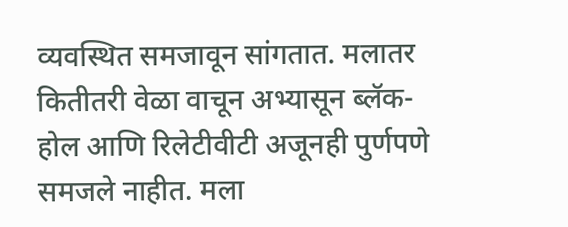व्यवस्थित समजावून सांगतात. मलातर कितीतरी वेळा वाचून अभ्यासून ब्लॅक-होल आणि रिलेटीवीटी अजूनही पुर्णपणे समजले नाहीत. मला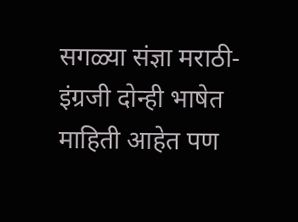सगळ्या संज्ञा मराठी-इंग्रजी दोन्ही भाषेत माहिती आहेत पण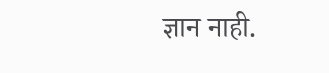ज्ञान नाही.